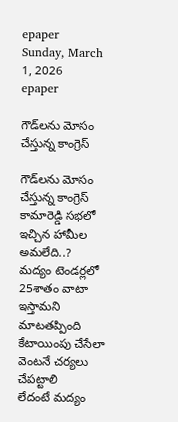epaper
Sunday, March 1, 2026
epaper

గౌడ్‌ల‌ను మోసం చేస్తున్న కాంగ్రెస్‌

గౌడ్‌ల‌ను మోసం చేస్తున్న కాంగ్రెస్‌
కామారెడ్డి స‌భ‌లో ఇచ్చిన హామీల అమ‌లేది..?
మ‌ద్యం టెండ‌ర్ల‌లో 25శాతం వాటా ఇస్తామ‌ని మాట‌త‌ప్పింది
కేటాయింపు చేసేలా వెంట‌నే చ‌ర్య‌లు చేప‌ట్టాలి
లేదంటే మ‌ద్యం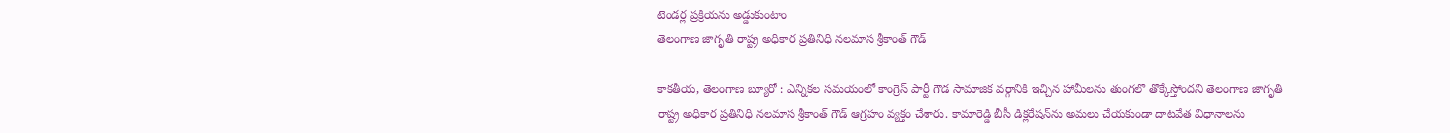టెండ‌ర్ల ప్ర‌క్రియ‌ను అడ్డుకుంటాం
తెలంగాణ జాగృతి రాష్ట్ర అధికార ప్రతినిధి నలమాస శ్రీకాంత్ గౌడ్

కాక‌తీయ‌, తెలంగాణ బ్యూరో : ఎన్నిక‌ల స‌మ‌యంలో కాంగ్రెస్ పార్టీ గౌడ సామాజిక వ‌ర్గానికి ఇచ్చిన హామీల‌ను తుంగ‌లొ తొక్కేస్తోంద‌ని తెలంగాణ జాగృతి రాష్ట్ర అధికార ప్ర‌తినిధి న‌ల‌మాస శ్రీకాంత్ గౌడ్ ఆగ్ర‌హం వ్య‌క్తం చేశారు. కామారెడ్డి బీసీ డిక్లరేషన్‌ను అమ‌లు చేయ‌కుండా దాట‌వేత విధానాల‌ను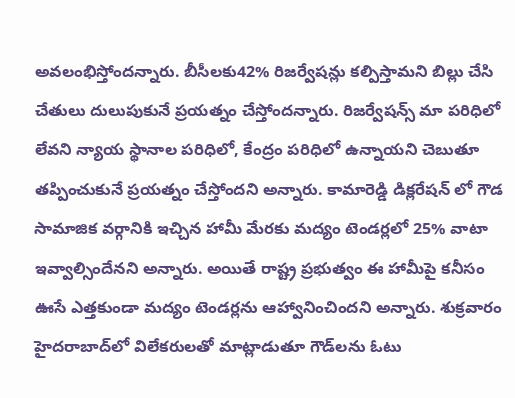అవ‌లంభిస్తోంద‌న్నారు. బీసీలకు42% రిజర్వేషన్లు క‌ల్పిస్తామ‌ని బిల్లు చేసి చేతులు దులుపుకునే ప్ర‌య‌త్నం చేస్తోంద‌న్నారు. రిజర్వేషన్స్ మా పరిధిలో లేవ‌ని న్యాయ స్థానాల పరిధిలో, కేంద్రం పరిధిలో ఉన్నాయ‌ని చెబుతూ త‌ప్పించుకునే ప్ర‌య‌త్నం చేస్తోంద‌ని అన్నారు. కామారెడ్డి డిక్లరేషన్ లో గౌడ సామాజిక వ‌ర్గానికి ఇచ్చిన హామీ మేర‌కు మ‌ద్యం టెండ‌ర్ల‌లో 25% వాటా ఇవ్వాల్సిందేన‌ని అన్నారు. అయితే రాష్ట్ర ప్ర‌భుత్వం ఈ హామీపై క‌నీసం ఊసే ఎత్త‌కుండా మ‌ద్యం టెండ‌ర్ల‌ను ఆహ్వానించింద‌ని అన్నారు. శుక్ర‌వారం హైద‌రాబాద్‌లో విలేక‌రుల‌తో మాట్లాడుతూ గౌడ్‌ల‌ను ఓటు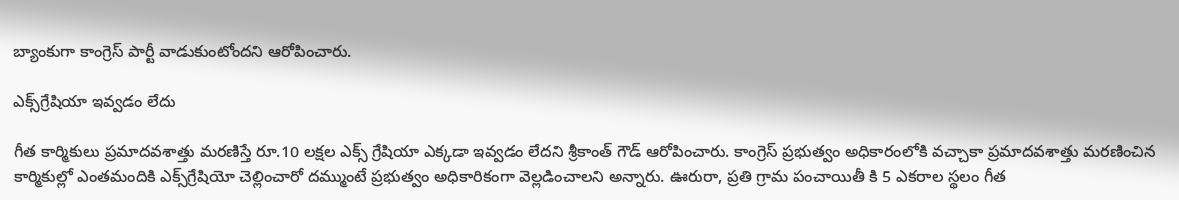బ్యాంకుగా కాంగ్రెస్ పార్టీ వాడుకుంటోంద‌ని ఆరోపించారు.

ఎక్స్‌గ్రేషియా ఇవ్వ‌డం లేదు

గీత కార్మికులు ప్రమాదవ‌శాత్తు మరణిస్తే రూ.10 లక్షల ఎక్స్ గ్రేషియా ఎక్క‌డా ఇవ్వ‌డం లేద‌ని శ్రీకాంత్ గౌడ్ ఆరోపించారు. కాంగ్రెస్ ప్ర‌భుత్వం అధికారంలోకి వ‌చ్చాకా ప్ర‌మాద‌వ‌శాత్తు మ‌ర‌ణించిన కార్మికుల్లో ఎంత‌మందికి ఎక్స్‌గ్రేషియో చెల్లించారో ద‌మ్ముంటే ప్ర‌భుత్వం అధికారికంగా వెల్ల‌డించాల‌ని అన్నారు. ఊరురా, ప్రతి గ్రామ పంచాయితీ కి 5 ఎకరాల స్థలం గీత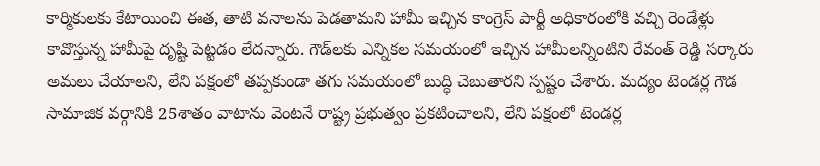కార్మికుల‌కు కేటాయించి ఈత, తాటి వనాలను పెడతామ‌ని హామీ ఇచ్చిన కాంగ్రెస్ పార్టీ అధికారంలోకి వ‌చ్చి రెండేళ్లు కావొస్తున్న హామీపై దృష్టి పెట్టడం లేద‌న్నారు. గౌడ్‌ల‌కు ఎన్నిక‌ల స‌మ‌యంలో ఇచ్చిన హామీల‌న్నింటిని రేవంత్ రెడ్డి స‌ర్కారు అమ‌లు చేయాల‌ని, లేని ప‌క్షంలో త‌ప్ప‌కుండా త‌గు స‌మ‌యంలో బుద్ధి చెబుతారని స్ప‌ష్టం చేశారు. మద్యం టెండర్ల గౌడ సామాజిక వ‌ర్గానికి 25శాతం వాటాను వెంట‌నే రాష్ట్ర ప్ర‌భుత్వం ప్ర‌క‌టించాల‌ని, లేని పక్షంలో టెండ‌ర్ల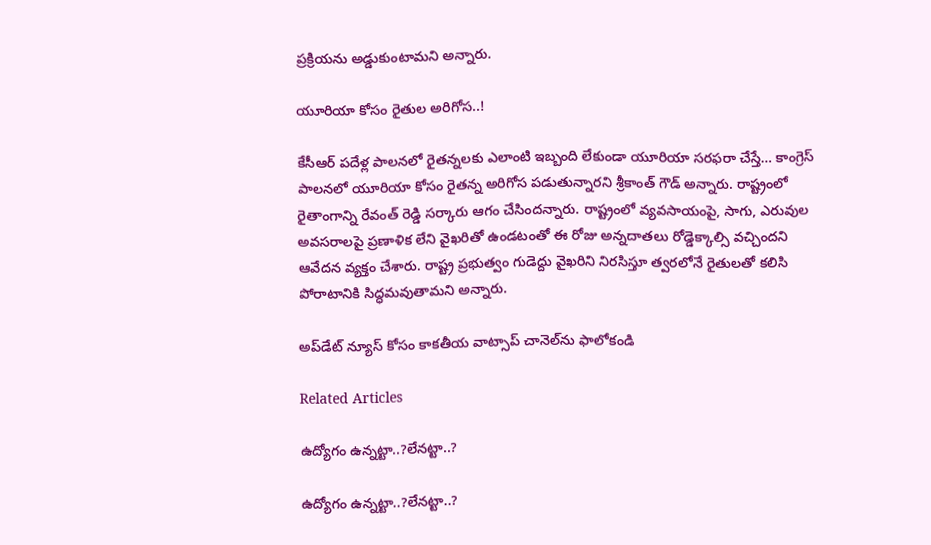ప్ర‌క్రియ‌ను అడ్డుకుంటామ‌ని అన్నారు.

యూరియా కోసం రైతుల అరిగోస‌..!

కేసీఆర్ పదేళ్ల పాలనలో రైతన్నలకు ఎలాంటి ఇబ్బంది లేకుండా యూరియా సరఫరా చేస్తే… కాంగ్రెస్ పాలనలో యూరియా కోసం రైతన్న అరిగోస పడుతున్నార‌ని శ్రీకాంత్ గౌడ్ అన్నారు. రాష్ట్రంలో రైతాంగాన్ని రేవంత్ రెడ్డి స‌ర్కారు ఆగం చేసింద‌న్నారు. రాష్ట్రంలో వ్య‌వ‌సాయంపై, సాగు, ఎరువుల అవ‌స‌రాల‌పై ప్ర‌ణాళిక లేని వైఖ‌రితో ఉండ‌టంతో ఈ రోజు అన్న‌దాత‌లు రోడ్డెక్కాల్సి వ‌చ్చింద‌ని ఆవేద‌న వ్య‌క్తం చేశారు. రాష్ట్ర ప్ర‌భుత్వం గుడెద్దు వైఖ‌రిని నిర‌సిస్తూ త్వ‌ర‌లోనే రైతుల‌తో క‌లిసి పోరాటానికి సిద్ధ‌మ‌వుతామ‌ని అన్నారు.

అప్‌డేట్ న్యూస్ కోసం కాక‌తీయ వాట్సాప్ చానెల్‌ను ఫాలోకండి

Related Articles

ఉద్యోగం ఉన్న‌ట్టా..?లేన‌ట్టా..?

ఉద్యోగం ఉన్న‌ట్టా..?లేన‌ట్టా..?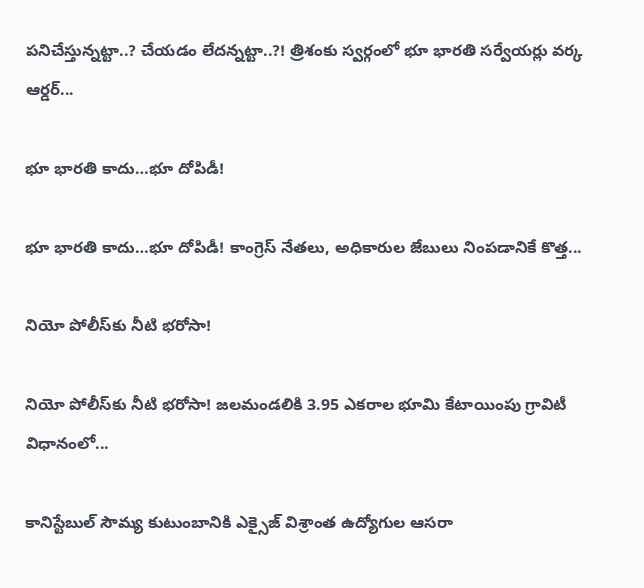ప‌నిచేస్తున్న‌ట్టా..? చేయ‌డం లేద‌న్న‌ట్టా..?! త్రిశంకు స్వ‌ర్గంలో భూ భార‌తి స‌ర్వేయ‌ర్లు వ‌ర్క ఆర్డ‌ర్...

భూ భారతి కాదు…భూ దోపిడీ!

భూ భారతి కాదు…భూ దోపిడీ! కాంగ్రెస్ నేతలు, అధికారుల జేబులు నింపడానికే కొత్త...

నియో పోలీస్‌కు నీటి భరోసా!

నియో పోలీస్‌కు నీటి భరోసా! జలమండలికి 3.95 ఎకరాల భూమి కేటాయింపు గ్రావిటీ విధానంలో...

కానిస్టేబుల్ సౌమ్య కుటుంబానికి ఎక్సైజ్ విశ్రాంత ఉద్యోగుల ఆసరా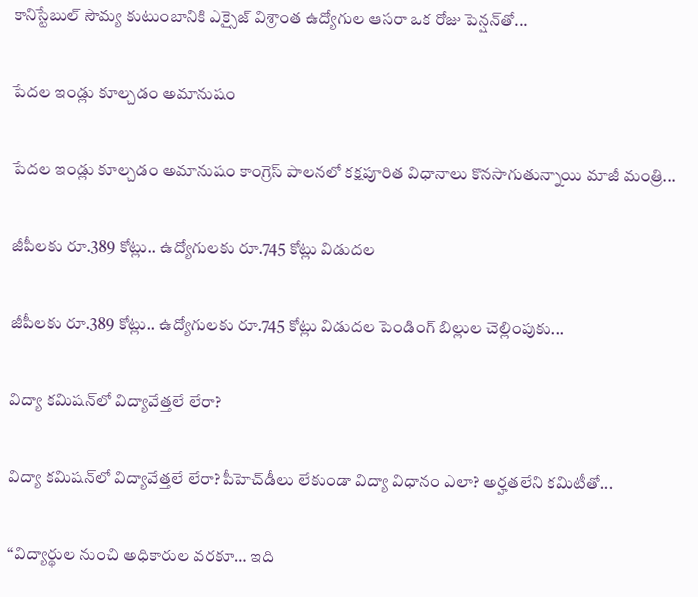కానిస్టేబుల్ సౌమ్య కుటుంబానికి ఎక్సైజ్ విశ్రాంత ఉద్యోగుల ఆసరా ఒక రోజు పెన్షన్‌తో...

పేదల ఇండ్లు కూల్చడం అమానుషం

పేదల ఇండ్లు కూల్చడం అమానుషం కాంగ్రెస్ పాలనలో క‌క్షపూరిత విధానాలు కొనసాగుతున్నాయి మాజీ మంత్రి...

జీపీలకు రూ.389 కోట్లు.. ఉద్యోగులకు రూ.745 కోట్లు విడుదల

జీపీలకు రూ.389 కోట్లు.. ఉద్యోగులకు రూ.745 కోట్లు విడుదల పెండింగ్ బిల్లుల చెల్లింపుకు...

విద్యా కమిషన్‌లో విద్యావేత్తలే లేరా?

విద్యా కమిషన్‌లో విద్యావేత్తలే లేరా? పీహెచ్‌డీలు లేకుండా విద్యా విధానం ఎలా? అర్హతలేని కమిటీతో...

“విద్యార్థుల నుంచి అధికారుల వరకూ… ఇది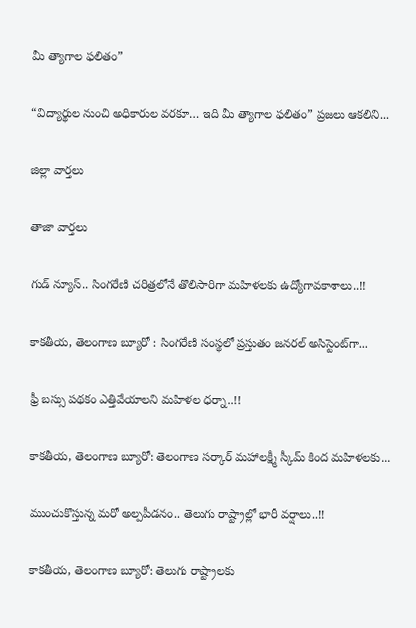మీ త్యాగాల ఫలితం”

“విద్యార్థుల నుంచి అధికారుల వరకూ… ఇది మీ త్యాగాల ఫలితం” ప్రజలు ఆకలిని...

జిల్లా వార్త‌లు

తాజా వార్త‌లు

గుడ్ న్యూస్.. సింగరేణి చరిత్రలోనే తొలిసారిగా మ‌హిళ‌ల‌కు ఉద్యోగావ‌కాశాలు..!!

కాక‌తీయ‌, తెలంగాణ బ్యూరో : సింగరేణి సంస్థలో ప్రస్తుతం జనరల్ అసిస్టెంట్‌గా...

ఫ్రీ బస్సు పథకం ఎత్తివేయాలని మహిళల ధర్నా..!!

కాకతీయ, తెలంగాణ బ్యూరో: తెలంగాణ సర్కార్ మహాలక్ష్మీ స్కీమ్ కింద మహిళలకు...

ముంచుకొస్తున్న మరో అల్పపీడనం.. తెలుగు రాష్ట్రాల్లో భారీ వర్షాలు..!!

కాకతీయ, తెలంగాణ బ్యూరో: తెలుగు రాష్ట్రాలకు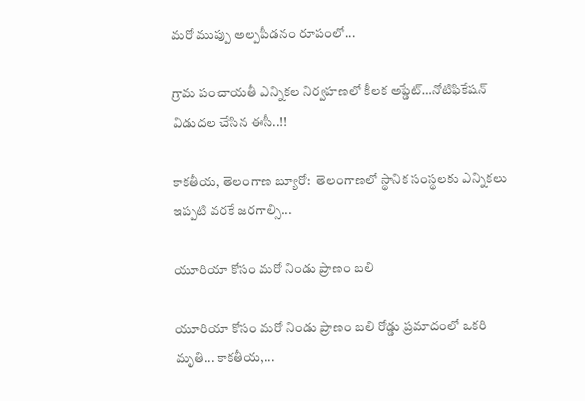మరో ముప్పు అల్పపీడనం రూపంలో...

గ్రామ పంచాయ‌తీ ఎన్నిక‌ల నిర్వ‌హ‌ణ‌లో కీల‌క అప్డేట్‌…నోటిఫికేషన్ విడుదల చేసిన ఈసీ..!!

కాకతీయ, తెలంగాణ బ్యూరో:  తెలంగాణలో స్థానిక సంస్థలకు ఎన్నికలు ఇప్పటి వరకే జరగాల్సి...

యూరియా కోసం మరో నిండు ప్రాణం బలి

యూరియా కోసం మరో నిండు ప్రాణం బలి రోడ్డు ప్రమాదంలో ఒకరి మృతి... కాకతీయ,...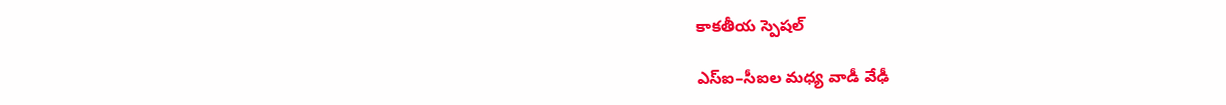కాక‌తీయ స్పెష‌ల్‌

ఎస్ఐ–సీఐల మ‌ధ్య వాడీ వేఢీ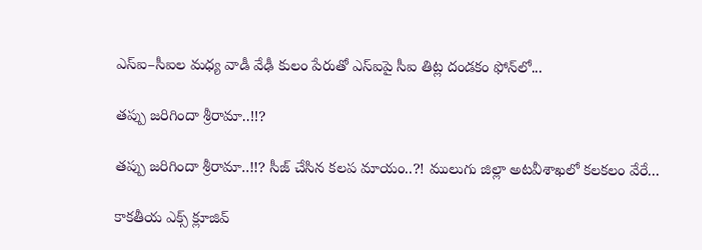ఎస్ఐ–సీఐల మ‌ధ్య వాడీ వేఢీ కులం పేరుతో ఎస్ఐపై సీఐ తిట్ల దండ‌కం ఫోన్‌లో...

త‌ప్పు జ‌రిగిందా శ్రీరామా..!!?

త‌ప్పు జ‌రిగిందా శ్రీరామా..!!? సీజ్ చేసిన క‌ల‌ప‌ మాయం..?! ములుగు జిల్లా అట‌వీశాఖ‌లో క‌ల‌క‌లం వేరే...

కాక‌తీయ ఎక్స్ క్లూజివ్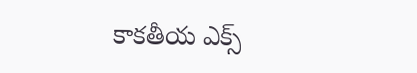కాక‌తీయ ఎక్స్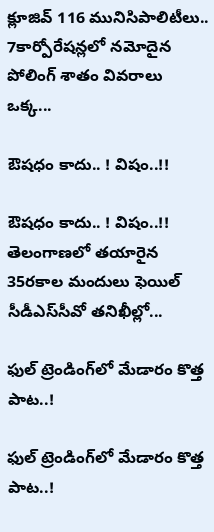క్లూజివ్ 116 మునిసిపాలిటీలు.. 7కార్పోరేష‌న్ల‌లో న‌మోదైన పోలింగ్ శాతం వివ‌రాలు ఒక్క...

ఔష‌ధం కాదు.. ! విషం..!!

ఔష‌ధం కాదు.. ! విషం..!! తెలంగాణలో తయారైన 35ర‌కాల మందులు ఫెయిల్‌ సీడీఎస్‌సీవో తనిఖీల్లో...

ఫుల్ ట్రెండింగ్‌లో మేడారం కొత్త పాట..!

ఫుల్ ట్రెండింగ్‌లో మేడారం కొత్త పాట..!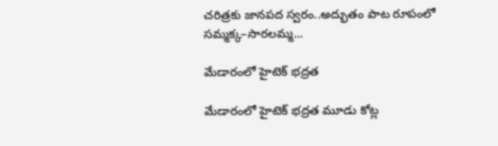చరిత్రకు జానపద స్వరం..అద్భుతం పాట రూపంలో సమ్మక్క–సారలమ్మ...

మేడారంలో హైటెక్ భద్రత

మేడారంలో హైటెక్ భద్రత మూడు కోట్ల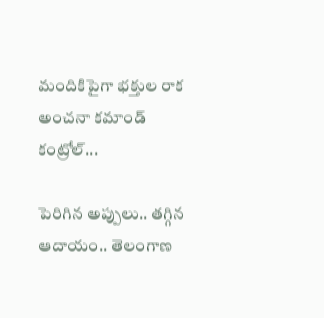మందికిపైగా భక్తుల రాక అంచనా కమాండ్ కంట్రోల్...

పెరిగిన అప్పులు.. తగ్గిన ఆదాయం.. తెలంగాణ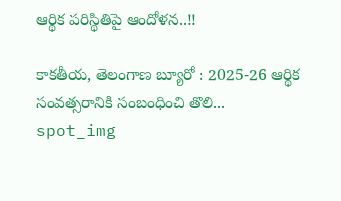ఆర్థిక పరిస్థితిపై ఆందోళన..!!

కాకతీయ, తెలంగాణ బ్యూరో : 2025-26 ఆర్థిక సంవత్సరానికి సంబంధించి తొలి...
spot_img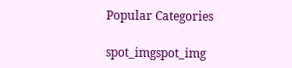Popular Categories

spot_imgspot_img